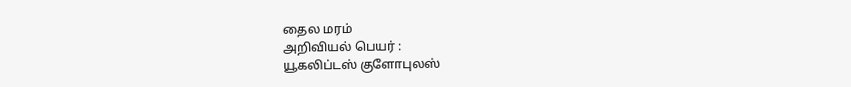தைல மரம்
அறிவியல் பெயர் :
யூகலிப்டஸ் குளோபுலஸ்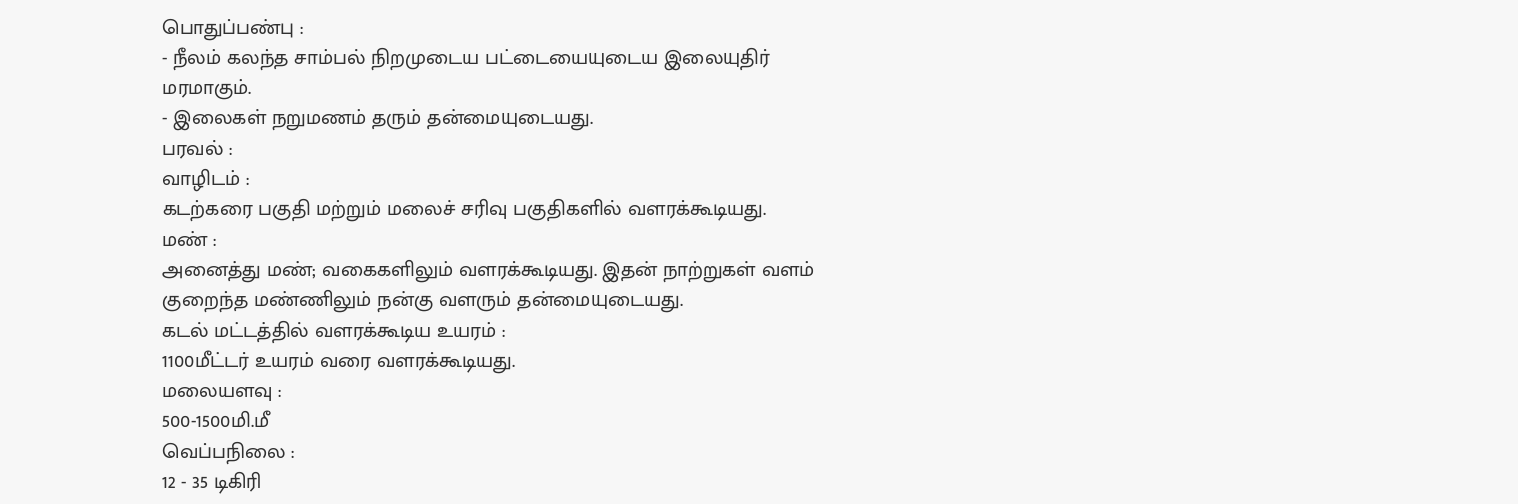பொதுப்பண்பு :
- நீலம் கலந்த சாம்பல் நிறமுடைய பட்டையையுடைய இலையுதிர் மரமாகும்.
- இலைகள் நறுமணம் தரும் தன்மையுடையது.
பரவல் :
வாழிடம் :
கடற்கரை பகுதி மற்றும் மலைச் சரிவு பகுதிகளில் வளரக்கூடியது.
மண் :
அனைத்து மண்; வகைகளிலும் வளரக்கூடியது. இதன் நாற்றுகள் வளம் குறைந்த மண்ணிலும் நன்கு வளரும் தன்மையுடையது.
கடல் மட்டத்தில் வளரக்கூடிய உயரம் :
1100மீட்டர் உயரம் வரை வளரக்கூடியது.
மலையளவு :
500-1500மி.மீ
வெப்பநிலை :
12 - 35 டிகிரி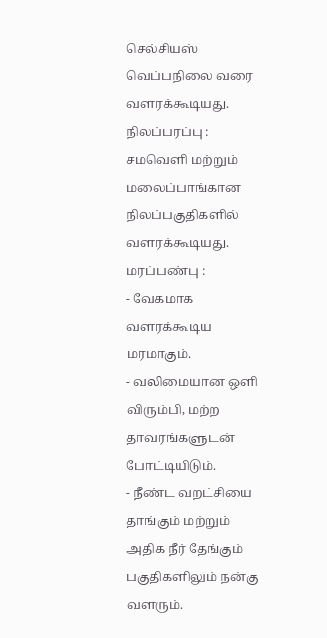செல்சியஸ் வெப்பநிலை வரை வளரக்கூடியது.
நிலப்பரப்பு :
சமவெளி மற்றும் மலைப்பாங்கான நிலப்பகுதிகளில் வளரக்கூடியது.
மரப்பண்பு :
- வேகமாக வளரக்கூடிய மரமாகும்.
- வலிமையான ஒளி விரும்பி, மற்ற தாவரங்களுடன் போட்டியிடும்.
- நீண்ட வறட்சியை தாங்கும் மற்றும் அதிக நீர் தேங்கும் பகுதிகளிலும் நன்கு வளரும்.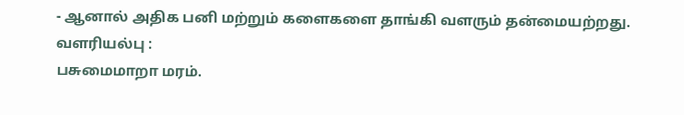- ஆனால் அதிக பனி மற்றும் களைகளை தாங்கி வளரும் தன்மையற்றது.
வளரியல்பு :
பசுமைமாறா மரம்.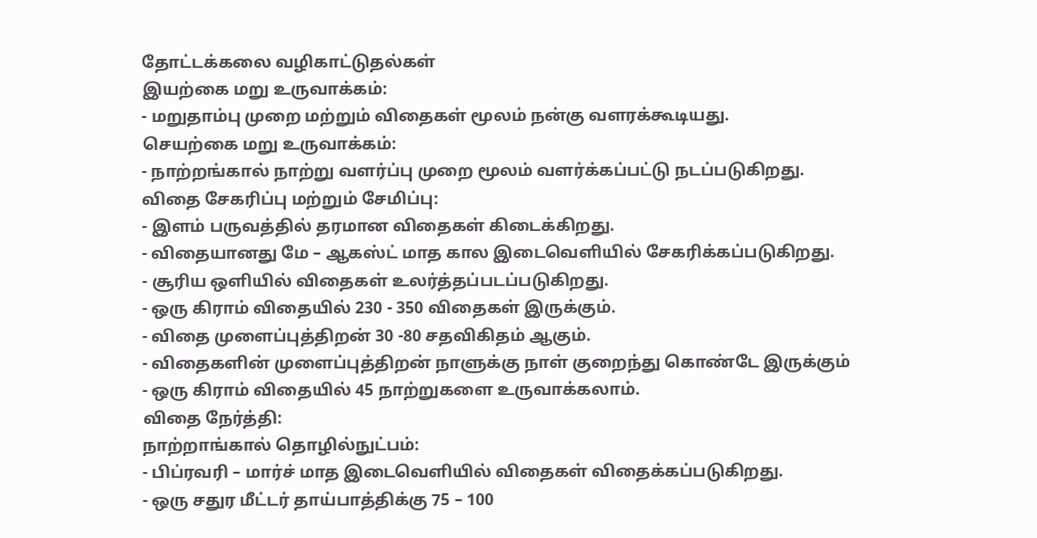தோட்டக்கலை வழிகாட்டுதல்கள்
இயற்கை மறு உருவாக்கம்:
- மறுதாம்பு முறை மற்றும் விதைகள் மூலம் நன்கு வளரக்கூடியது.
செயற்கை மறு உருவாக்கம்:
- நாற்றங்கால் நாற்று வளர்ப்பு முறை மூலம் வளர்க்கப்பட்டு நடப்படுகிறது.
விதை சேகரிப்பு மற்றும் சேமிப்பு:
- இளம் பருவத்தில் தரமான விதைகள் கிடைக்கிறது.
- விதையானது மே – ஆகஸ்ட் மாத கால இடைவெளியில் சேகரிக்கப்படுகிறது.
- சூரிய ஒளியில் விதைகள் உலர்த்தப்படப்படுகிறது.
- ஒரு கிராம் விதையில் 230 - 350 விதைகள் இருக்கும்.
- விதை முளைப்புத்திறன் 30 -80 சதவிகிதம் ஆகும்.
- விதைகளின் முளைப்புத்திறன் நாளுக்கு நாள் குறைந்து கொண்டே இருக்கும்
- ஒரு கிராம் விதையில் 45 நாற்றுகளை உருவாக்கலாம்.
விதை நேர்த்தி:
நாற்றாங்கால் தொழில்நுட்பம்:
- பிப்ரவரி – மார்ச் மாத இடைவெளியில் விதைகள் விதைக்கப்படுகிறது.
- ஒரு சதுர மீட்டர் தாய்பாத்திக்கு 75 – 100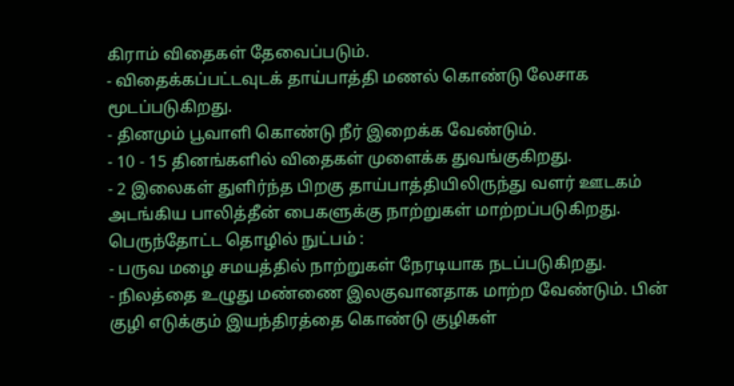கிராம் விதைகள் தேவைப்படும்.
- விதைக்கப்பட்டவுடக் தாய்பாத்தி மணல் கொண்டு லேசாக மூடப்படுகிறது.
- தினமும் பூவாளி கொண்டு நீர் இறைக்க வேண்டும்.
- 10 - 15 தினங்களில் விதைகள் முளைக்க துவங்குகிறது.
- 2 இலைகள் துளிர்ந்த பிறகு தாய்பாத்தியிலிருந்து வளர் ஊடகம் அடங்கிய பாலித்தீன் பைகளுக்கு நாற்றுகள் மாற்றப்படுகிறது.
பெருந்தோட்ட தொழில் நுட்பம் :
- பருவ மழை சமயத்தில் நாற்றுகள் நேரடியாக நடப்படுகிறது.
- நிலத்தை உழுது மண்ணை இலகுவானதாக மாற்ற வேண்டும். பின் குழி எடுக்கும் இயந்திரத்தை கொண்டு குழிகள்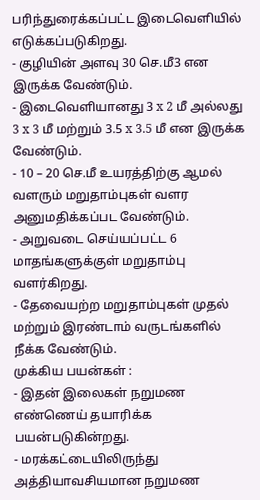பரிந்துரைக்கப்பட்ட இடைவெளியில் எடுக்கப்படுகிறது.
- குழியின் அளவு 30 செ.மீ3 என இருக்க வேண்டும்.
- இடைவெளியானது 3 x 2 மீ அல்லது 3 x 3 மீ மற்றும் 3.5 x 3.5 மீ என இருக்க வேண்டும்.
- 10 – 20 செ.மீ உயரத்திற்கு ஆமல் வளரும் மறுதாம்புகள் வளர அனுமதிக்கப்பட வேண்டும்.
- அறுவடை செய்யப்பட்ட 6 மாதங்களுக்குள் மறுதாம்பு வளர்கிறது.
- தேவையற்ற மறுதாம்புகள் முதல் மற்றும் இரண்டாம் வருடங்களில் நீக்க வேண்டும்.
முக்கிய பயன்கள் :
- இதன் இலைகள் நறுமண எண்ணெய் தயாரிக்க பயன்படுகின்றது.
- மரக்கட்டையிலிருந்து அத்தியாவசியமான நறுமண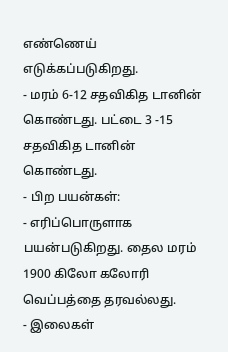எண்ணெய் எடுக்கப்படுகிறது.
- மரம் 6-12 சதவிகித டானின் கொண்டது. பட்டை 3 -15 சதவிகித டானின் கொண்டது.
- பிற பயன்கள்:
- எரிப்பொருளாக பயன்படுகிறது. தைல மரம் 1900 கிலோ கலோரி வெப்பத்தை தரவல்லது.
- இலைகள்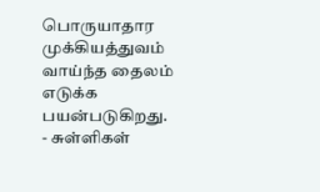பொருயாதார முக்கியத்துவம் வாய்ந்த தைலம் எடுக்க பயன்படுகிறது.
- சுள்ளிகள்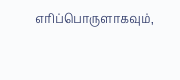எரிப்பொருளாகவும்,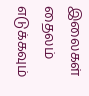இலைகள் தைலம் எடுக்கவும்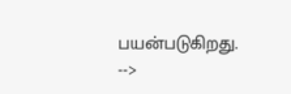பயன்படுகிறது.
-->